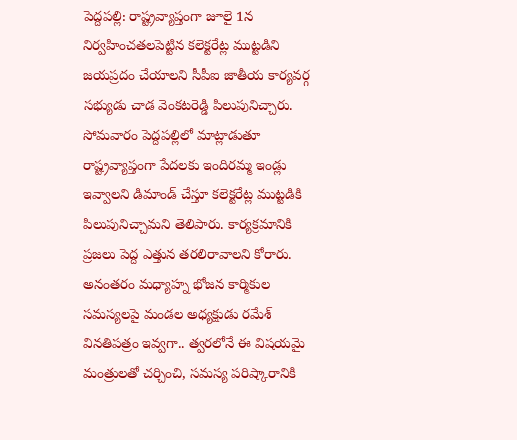పెద్దపల్లి: రాష్ట్రవ్యాప్తంగా జూలై 1న నిర్వహించతలపెట్టిన కలెక్టరేట్ల ముట్టడిని జయప్రదం చేయాలని సీపీఐ జాతీయ కార్యవర్గ సభ్యుడు చాడ వెంకటరెడ్డి పిలుపునిచ్చారు. సోమవారం పెద్దపల్లిలో మాట్లాడుతూ రాష్ట్రవ్యాప్తంగా పేదలకు ఇందిరమ్మ ఇండ్లు ఇవ్వాలని డిమాండ్ చేస్తూ కలెక్టరేట్ల ముట్టడికి పిలుపునిచ్చామని తెలిపారు. కార్యక్రమానికి ప్రజలు పెద్ద ఎత్తున తరలిరావాలని కోరారు. అనంతరం మధ్యాహ్న భోజన కార్మికుల సమస్యలపై మండల అధ్యక్షుడు రమేశ్ వినతిపత్రం ఇవ్వగా.. త్వరలోనే ఈ విషయమై మంత్రులతో చర్చించి, సమస్య పరిష్కారానికి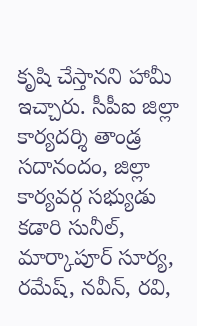కృషి చేస్తానని హామీ ఇచ్చారు. సీపీఐ జిల్లా కార్యదర్శి తాండ్ర సదానందం, జిల్లా కార్యవర్గ సభ్యుడు కడారి సునీల్, మార్కాపూర్ సూర్య, రమేష్, నవీన్, రవి,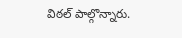విఠల్ పాల్గొన్నారు.